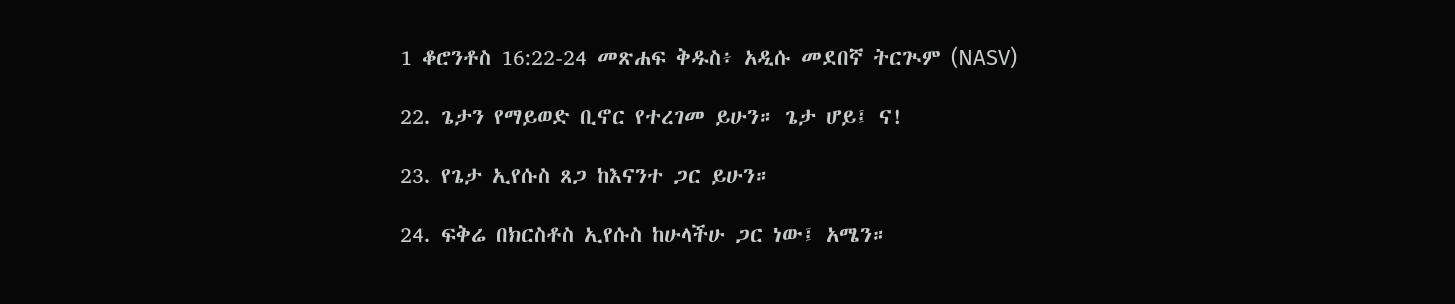1 ቆሮንቶስ 16:22-24 መጽሐፍ ቅዱስ፥ አዲሱ መደበኛ ትርጒም (NASV)

22. ጌታን የማይወድ ቢኖር የተረገመ ይሁን። ጌታ ሆይ፤ ና!

23. የጌታ ኢየሱስ ጸጋ ከእናንተ ጋር ይሁን።

24. ፍቅሬ በክርስቶስ ኢየሱስ ከሁላችሁ ጋር ነው፤ አሜን።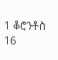1 ቆሮንቶስ 16